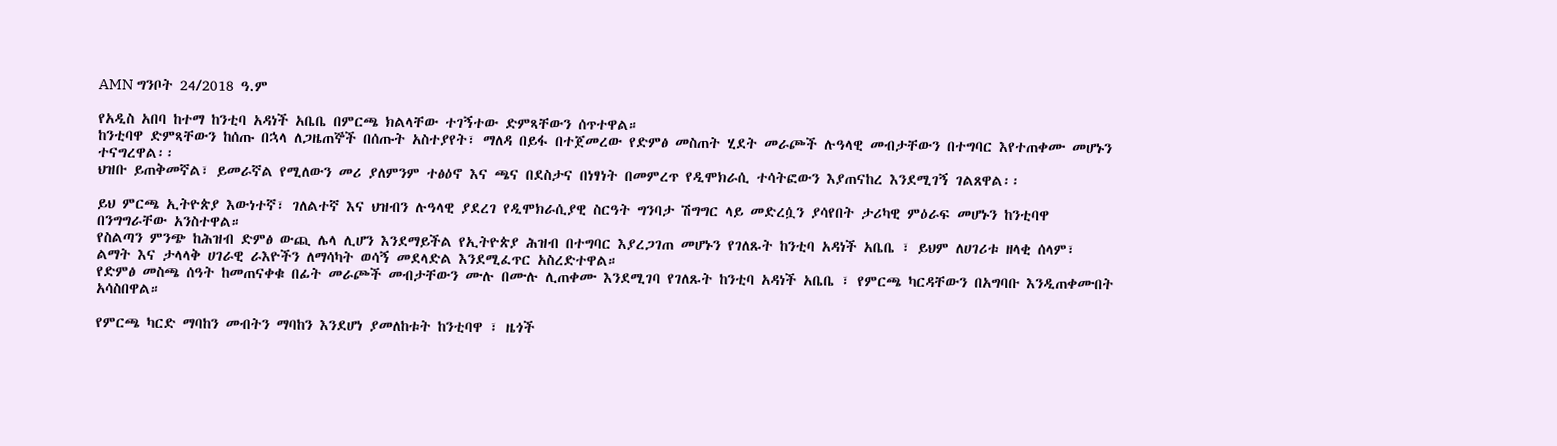AMN ግንቦት 24/2018 ዓ.ም

የአዲስ አበባ ከተማ ከንቲባ አዳነች አቤቤ በምርጫ ክልላቸው ተገኝተው ድምጻቸውን ሰጥተዋል።
ከንቲባዋ ድምጻቸውን ከሰጡ በኋላ ለጋዜጠኞች በሰጡት አስተያየት፣ ማለዳ በይፋ በተጀመረው የድምፅ መስጠት ሂደት መራጮች ሉዓላዊ መብታቸውን በተግባር እየተጠቀሙ መሆኑን ተናግረዋል፡፡
ህዝቡ ይጠቅመኛል፣ ይመራኛል የሚለውን መሪ ያለምንም ተፅዕኖ እና ጫና በደስታና በነፃነት በመምረጥ የዲሞክራሲ ተሳትፎውን እያጠናከረ እንደሚገኝ ገልጸዋል፡፡

ይህ ምርጫ ኢትዮጵያ እውነተኛ፣ ገለልተኛ እና ህዝብን ሉዓላዊ ያደረገ የዲሞክራሲያዊ ስርዓት ግንባታ ሽግግር ላይ መድረሷን ያሳየበት ታሪካዊ ምዕራፍ መሆኑን ከንቲባዋ በንግግራቸው አንስተዋል።
የስልጣን ምንጭ ከሕዝብ ድምፅ ውጪ ሌላ ሊሆን እንደማይችል የኢትዮጵያ ሕዝብ በተግባር እያረጋገጠ መሆኑን የገለጹት ከንቲባ አዳነች አቤቤ ፣ ይህም ለሀገሪቱ ዘላቂ ሰላም፣ ልማት እና ታላላቅ ሀገራዊ ራእዮችን ለማሳካት ወሳኝ መደላድል እንደሚፈጥር አስረድተዋል።
የድምፅ መስጫ ሰዓት ከመጠናቀቁ በፊት መራጮች መብታቸውን ሙሉ በሙሉ ሊጠቀሙ እንደሚገባ የገለጹት ከንቲባ አዳነች አቤቤ ፣ የምርጫ ካርዳቸውን በአግባቡ እንዲጠቀሙበት አሳስበዋል።

የምርጫ ካርድ ማባከን መብትን ማባከን እንደሆነ ያመለከቱት ከንቲባዋ ፣ ዜጎች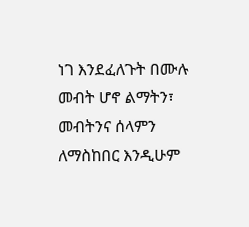ነገ እንደፈለጉት በሙሉ መብት ሆኖ ልማትን፣ መብትንና ሰላምን ለማስከበር እንዲሁም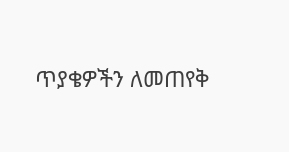ጥያቄዎችን ለመጠየቅ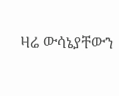ዛሬ ውሳኔያቸውን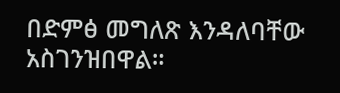በድምፅ መግለጽ እንዳለባቸው አስገንዝበዋል።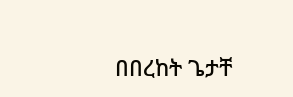በበረከት ጌታቸ